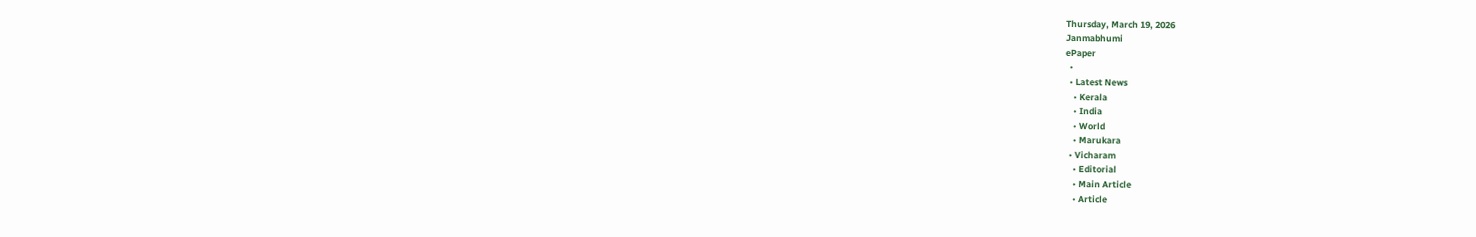Thursday, March 19, 2026
Janmabhumi
ePaper
  •
  • Latest News
    • Kerala
    • India
    • World
    • Marukara
  • Vicharam
    • Editorial
    • Main Article
    • Article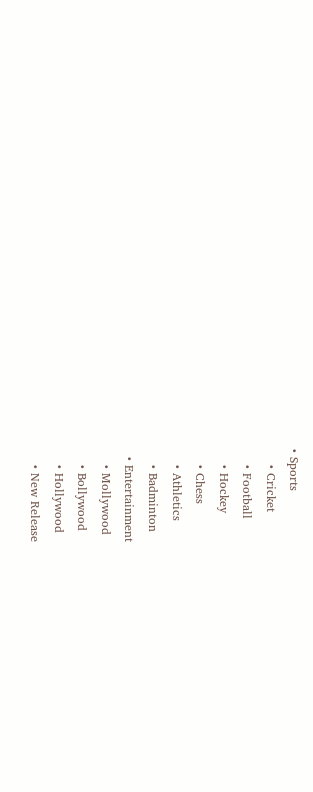• Sports
    • Cricket
    • Football
    • Hockey
    • Chess
    • Athletics
    • Badminton
  • Entertainment
    • Mollywood
    • Bollywood
    • Hollywood
    • New Release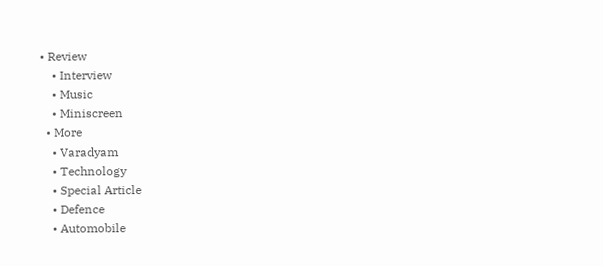• Review
    • Interview
    • Music
    • Miniscreen
  • More
    • Varadyam
    • Technology
    • Special Article
    • Defence
    • Automobile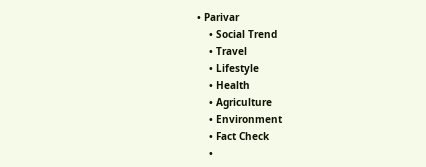• Parivar
    • Social Trend
    • Travel
    • Lifestyle
    • Health
    • Agriculture
    • Environment
    • Fact Check
    •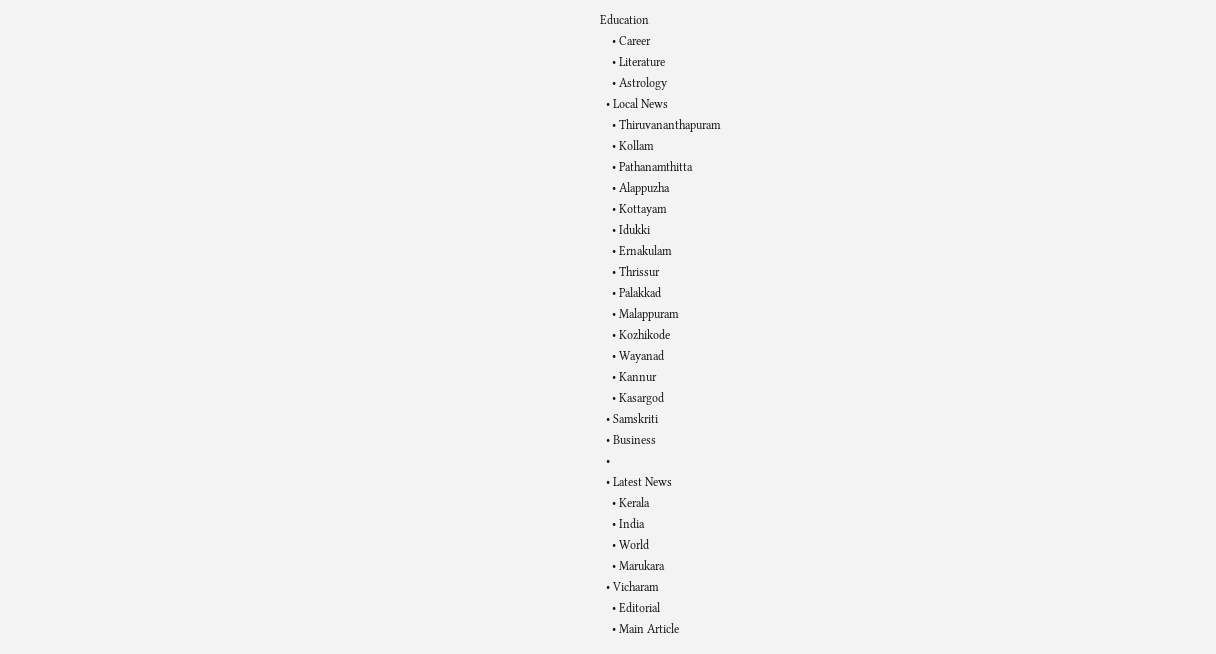Education
    • Career
    • Literature
    • Astrology
  • Local News
    • Thiruvananthapuram
    • Kollam
    • Pathanamthitta
    • Alappuzha
    • Kottayam
    • Idukki
    • Ernakulam
    • Thrissur
    • Palakkad
    • Malappuram
    • Kozhikode
    • Wayanad
    • Kannur
    • Kasargod
  • Samskriti
  • Business
  •
  • Latest News
    • Kerala
    • India
    • World
    • Marukara
  • Vicharam
    • Editorial
    • Main Article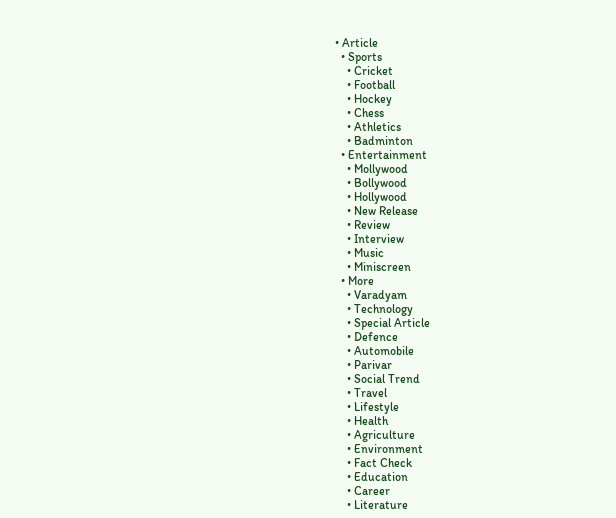• Article
  • Sports
    • Cricket
    • Football
    • Hockey
    • Chess
    • Athletics
    • Badminton
  • Entertainment
    • Mollywood
    • Bollywood
    • Hollywood
    • New Release
    • Review
    • Interview
    • Music
    • Miniscreen
  • More
    • Varadyam
    • Technology
    • Special Article
    • Defence
    • Automobile
    • Parivar
    • Social Trend
    • Travel
    • Lifestyle
    • Health
    • Agriculture
    • Environment
    • Fact Check
    • Education
    • Career
    • Literature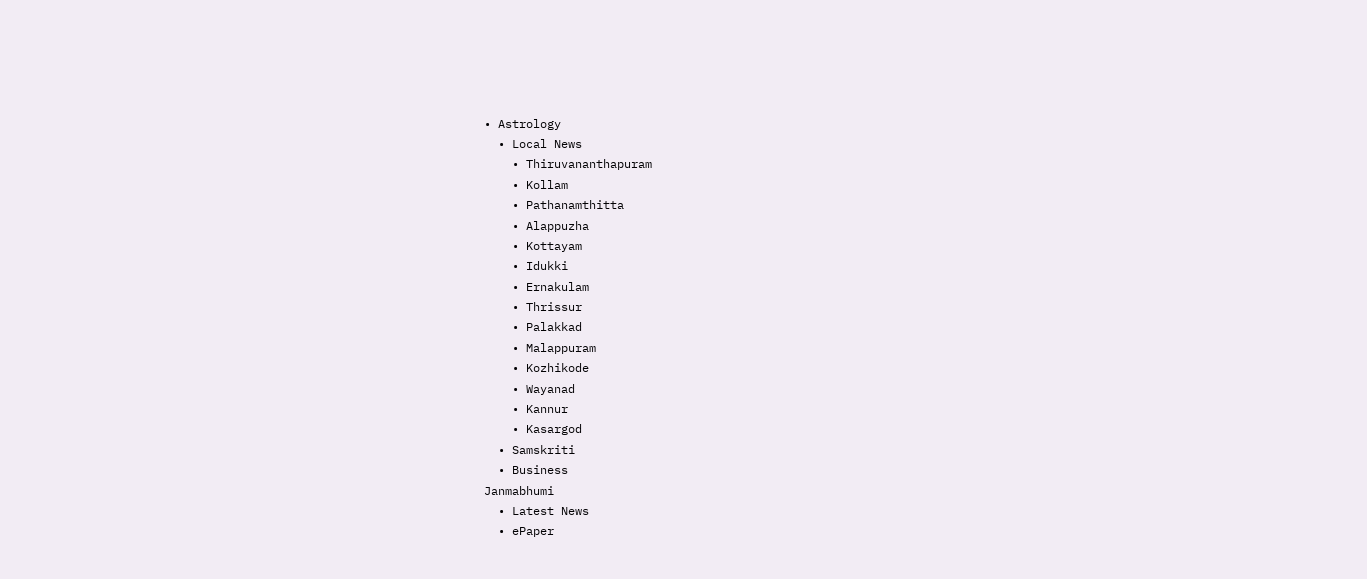• Astrology
  • Local News
    • Thiruvananthapuram
    • Kollam
    • Pathanamthitta
    • Alappuzha
    • Kottayam
    • Idukki
    • Ernakulam
    • Thrissur
    • Palakkad
    • Malappuram
    • Kozhikode
    • Wayanad
    • Kannur
    • Kasargod
  • Samskriti
  • Business
Janmabhumi
  • Latest News
  • ePaper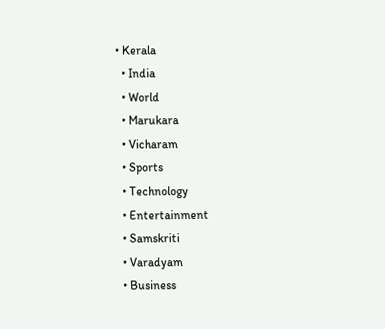• Kerala
  • India
  • World
  • Marukara
  • Vicharam
  • Sports
  • Technology
  • Entertainment
  • Samskriti
  • Varadyam
  • Business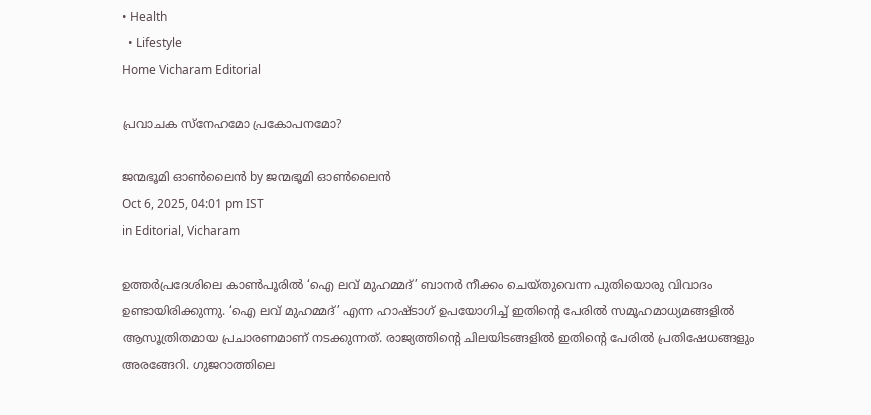• Health
  • Lifestyle
Home Vicharam Editorial

പ്രവാചക സ്നേഹമോ പ്രകോപനമോ?

ജന്മഭൂമി ഓണ്‍ലൈന്‍ by ജന്മഭൂമി ഓണ്‍ലൈന്‍
Oct 6, 2025, 04:01 pm IST
in Editorial, Vicharam

ഉത്തര്‍പ്രദേശിലെ കാണ്‍പൂരില്‍ ‘ഐ ലവ് മുഹമ്മദ്’ ബാനര്‍ നീക്കം ചെയ്തുവെന്ന പുതിയൊരു വിവാദം ഉണ്ടായിരിക്കുന്നു. ‘ഐ ലവ് മുഹമ്മദ്’ എന്ന ഹാഷ്ടാഗ് ഉപയോഗിച്ച് ഇതിന്റെ പേരില്‍ സമൂഹമാധ്യമങ്ങളില്‍ ആസൂത്രിതമായ പ്രചാരണമാണ് നടക്കുന്നത്. രാജ്യത്തിന്റെ ചിലയിടങ്ങളില്‍ ഇതിന്റെ പേരില്‍ പ്രതിഷേധങ്ങളും അരങ്ങേറി. ഗുജറാത്തിലെ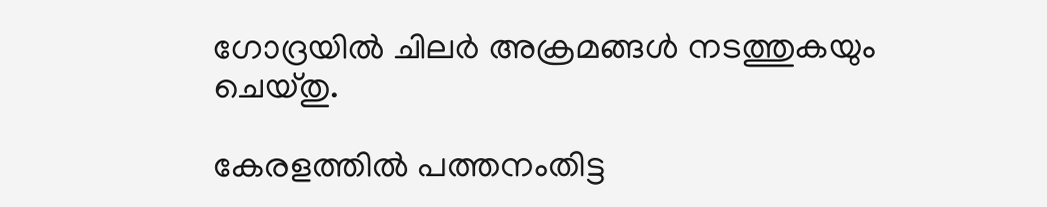ഗോദ്രയില്‍ ചിലര്‍ അക്രമങ്ങള്‍ നടത്തുകയും ചെയ്തു.

കേരളത്തില്‍ പത്തനംതിട്ട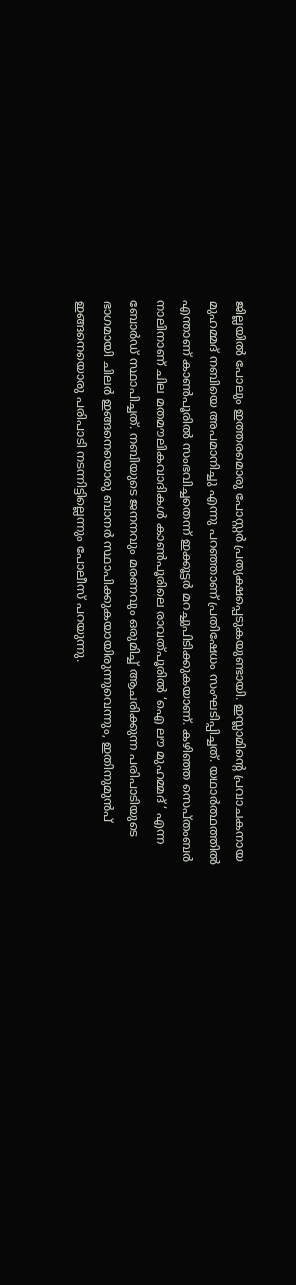ജില്ലയില്‍ പോലും ഇത്തരമൊരു പോസ്റ്റര്‍ പ്രത്യക്ഷപ്പെടുകയുണ്ടായി. ഇസ്ലാമിന്റെ പ്രവാചകനായ മുഹമ്മദ് നബിയെ അപമാനിച്ചു എന്നു പറഞ്ഞാണ് പ്രതിഷേധം സംഘടിപ്പിച്ചത്. യഥാര്‍ത്ഥത്തില്‍ എന്താണ് കാണ്‍പൂരില്‍ സംഭവിച്ചതെന്ന് ഇക്കൂട്ടര്‍ മറച്ചുപിടിക്കുകയാണ്. കഴിഞ്ഞ സെപ്തംബര്‍ നാലിനാണ് ചില മതമൗലികവാദികള്‍ കാണ്‍പൂരിലെ രാവത്പൂരില്‍ ‘ഐ ലൗ മുഹമ്മദ് ‘ എന്ന ബോര്‍ഡ് സ്ഥാപിച്ചത്. നബിയുടെ ജനനവും മരണവും ഒരുമിച്ച് ആചരിക്കുന്ന പരിപാടിയുടെ ഭാഗമായി ചിലര്‍ ഇങ്ങനെയൊരു ബാനര്‍ സ്ഥാപിക്കുകയായിരുന്നുവെന്നും, ഇതിനുമുന്‍പ്
ഇങ്ങനെയൊരു പരിപാടി നടന്നിട്ടില്ലെന്നും പോലീസ് പറയുന്നു.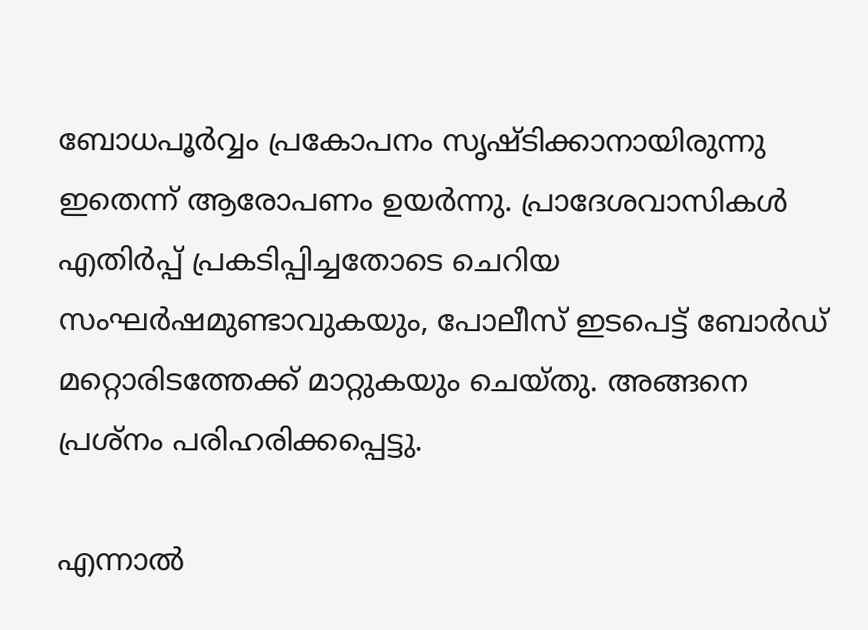ബോധപൂര്‍വ്വം പ്രകോപനം സൃഷ്ടിക്കാനായിരുന്നു ഇതെന്ന് ആരോപണം ഉയര്‍ന്നു. പ്രാദേശവാസികള്‍ എതിര്‍പ്പ് പ്രകടിപ്പിച്ചതോടെ ചെറിയ സംഘര്‍ഷമുണ്ടാവുകയും, പോലീസ് ഇടപെട്ട് ബോര്‍ഡ് മറ്റൊരിടത്തേക്ക് മാറ്റുകയും ചെയ്തു. അങ്ങനെ പ്രശ്നം പരിഹരിക്കപ്പെട്ടു.

എന്നാല്‍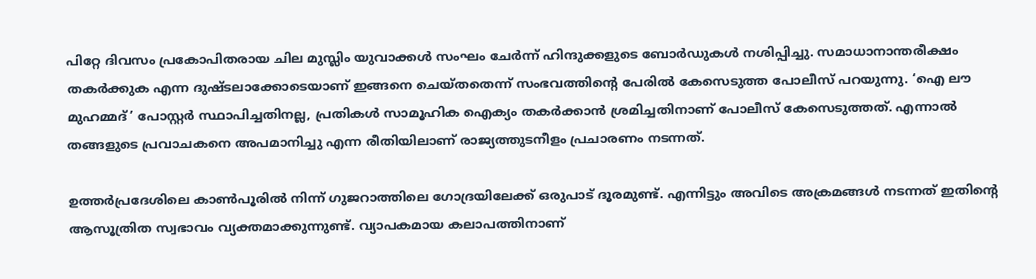പിറ്റേ ദിവസം പ്രകോപിതരായ ചില മുസ്ലിം യുവാക്കള്‍ സംഘം ചേര്‍ന്ന് ഹിന്ദുക്കളുടെ ബോര്‍ഡുകള്‍ നശിപ്പിച്ചു. സമാധാനാന്തരീക്ഷം തകര്‍ക്കുക എന്ന ദുഷ്ടലാക്കോടെയാണ് ഇങ്ങനെ ചെയ്തതെന്ന് സംഭവത്തിന്റെ പേരില്‍ കേസെടുത്ത പോലീസ് പറയുന്നു. ‘ഐ ലൗ മുഹമ്മദ്’ പോസ്റ്റര്‍ സ്ഥാപിച്ചതിനല്ല, പ്രതികള്‍ സാമൂഹിക ഐക്യം തകര്‍ക്കാന്‍ ശ്രമിച്ചതിനാണ് പോലീസ് കേസെടുത്തത്. എന്നാല്‍ തങ്ങളുടെ പ്രവാചകനെ അപമാനിച്ചു എന്ന രീതിയിലാണ് രാജ്യത്തുടനീളം പ്രചാരണം നടന്നത്.

ഉത്തര്‍പ്രദേശിലെ കാണ്‍പൂരില്‍ നിന്ന് ഗുജറാത്തിലെ ഗോദ്രയിലേക്ക് ഒരുപാട് ദൂരമുണ്ട്. എന്നിട്ടും അവിടെ അക്രമങ്ങള്‍ നടന്നത് ഇതിന്റെ ആസൂത്രിത സ്വഭാവം വ്യക്തമാക്കുന്നുണ്ട്. വ്യാപകമായ കലാപത്തിനാണ്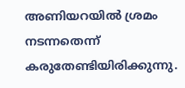അണിയറയില്‍ ശ്രമം നടന്നതെന്ന് കരുതേണ്ടിയിരിക്കുന്നു.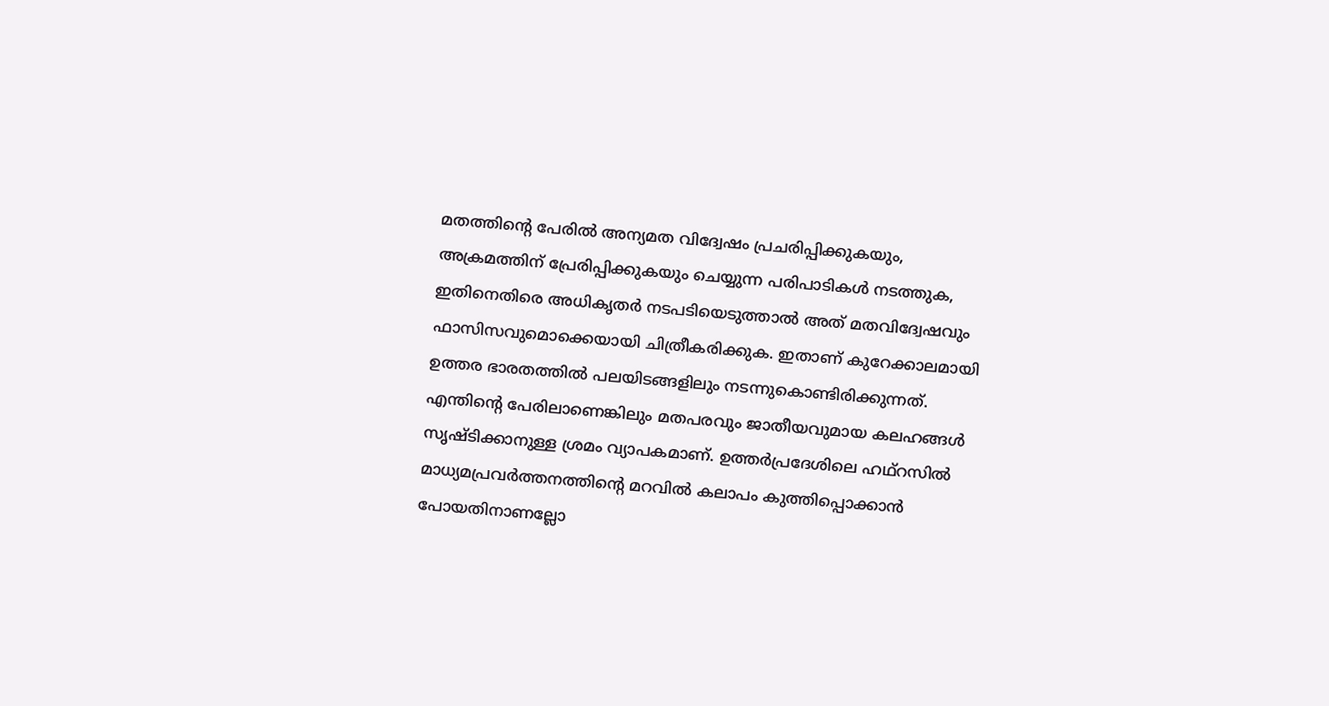മതത്തിന്റെ പേരില്‍ അന്യമത വിദ്വേഷം പ്രചരിപ്പിക്കുകയും, അക്രമത്തിന് പ്രേരിപ്പിക്കുകയും ചെയ്യുന്ന പരിപാടികള്‍ നടത്തുക, ഇതിനെതിരെ അധികൃതര്‍ നടപടിയെടുത്താല്‍ അത് മതവിദ്വേഷവും ഫാസിസവുമൊക്കെയായി ചിത്രീകരിക്കുക. ഇതാണ് കുറേക്കാലമായി ഉത്തര ഭാരതത്തില്‍ പലയിടങ്ങളിലും നടന്നുകൊണ്ടിരിക്കുന്നത്. എന്തിന്റെ പേരിലാണെങ്കിലും മതപരവും ജാതീയവുമായ കലഹങ്ങള്‍ സൃഷ്ടിക്കാനുള്ള ശ്രമം വ്യാപകമാണ്. ഉത്തര്‍പ്രദേശിലെ ഹഥ്റസില്‍ മാധ്യമപ്രവര്‍ത്തനത്തിന്റെ മറവില്‍ കലാപം കുത്തിപ്പൊക്കാന്‍ പോയതിനാണല്ലോ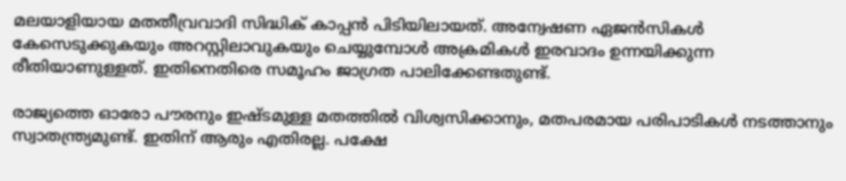മലയാളിയായ മതതീവ്രവാദി സിദ്ധിക് കാപ്പന്‍ പിടിയിലായത്. അന്വേഷണ ഏജന്‍സികള്‍ കേസെടുക്കുകയും അറസ്റ്റിലാവുകയും ചെയ്യുമ്പോള്‍ അക്രമികള്‍ ഇരവാദം ഉന്നയിക്കുന്ന രീതിയാണുള്ളത്. ഇതിനെതിരെ സമൂഹം ജാഗ്രത പാലിക്കേണ്ടതുണ്ട്.

രാജ്യത്തെ ഓരോ പൗരനും ഇഷ്ടമുള്ള മതത്തില്‍ വിശ്വസിക്കാനും, മതപരമായ പരിപാടികള്‍ നടത്താനും സ്വാതന്ത്ര്യമുണ്ട്. ഇതിന് ആരും എതിരല്ല. പക്ഷേ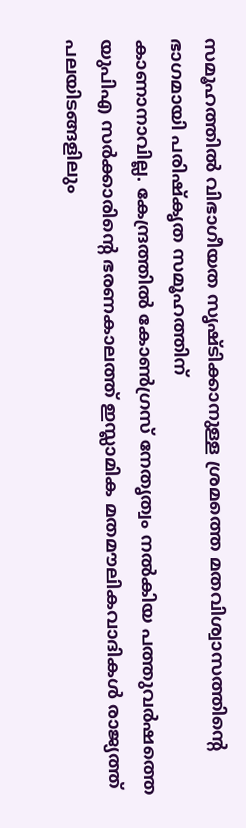സമൂഹത്തില്‍ വിഭാഗീയത സൃഷ്ടിക്കാനുള്ള ശ്രമത്തെ മതവിശ്വാസത്തിന്റെ ഭാഗമായി പരിഷ്‌കൃത സമൂഹത്തിന്
കാണാനാവില്ല. കേന്ദ്രത്തില്‍ കോണ്‍ഗ്രസ് നേതൃത്വം നല്‍കിയ പത്തുവര്‍ഷത്തെ യുപിഎ സര്‍ക്കാരിന്റെ ഭരണകാലത്ത് ഇസ്ലാമിക മതമൗലികവാദികള്‍ രാജ്യത്ത് പലയിടങ്ങളിലും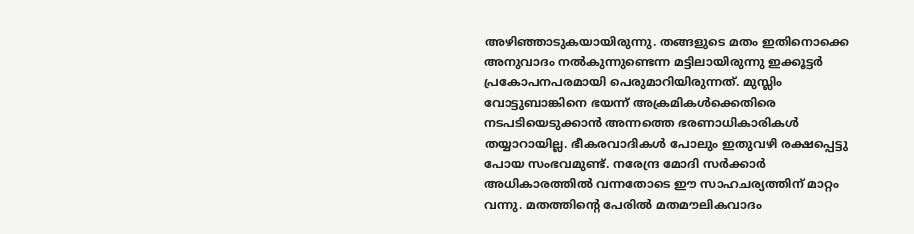അഴിഞ്ഞാടുകയായിരുന്നു. തങ്ങളുടെ മതം ഇതിനൊക്കെ അനുവാദം നല്‍കുന്നുണ്ടെന്ന മട്ടിലായിരുന്നു ഇക്കൂട്ടര്‍ പ്രകോപനപരമായി പെരുമാറിയിരുന്നത്. മുസ്ലിം വോട്ടുബാങ്കിനെ ഭയന്ന് അക്രമികള്‍ക്കെതിരെ നടപടിയെടുക്കാന്‍ അന്നത്തെ ഭരണാധികാരികള്‍ തയ്യാറായില്ല. ഭീകരവാദികള്‍ പോലും ഇതുവഴി രക്ഷപ്പെട്ടു പോയ സംഭവമുണ്ട്. നരേന്ദ്ര മോദി സര്‍ക്കാര്‍ അധികാരത്തില്‍ വന്നതോടെ ഈ സാഹചര്യത്തിന് മാറ്റം വന്നു. മതത്തിന്റെ പേരില്‍ മതമൗലികവാദം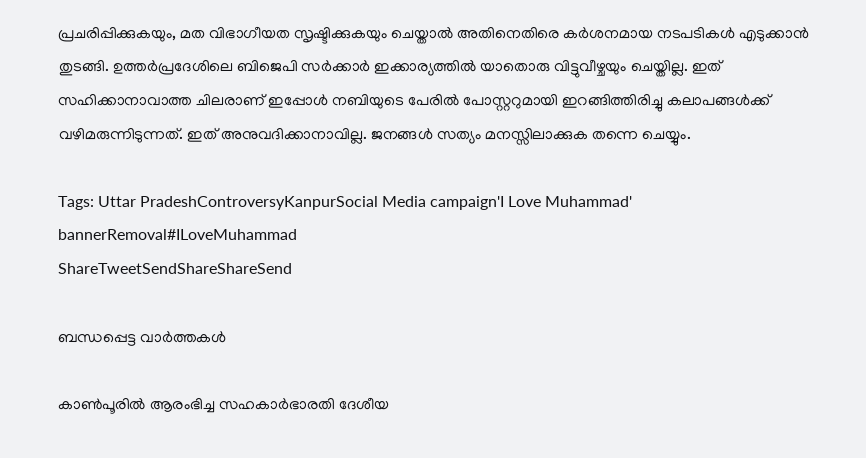പ്രചരിപ്പിക്കുകയും, മത വിഭാഗീയത സൃഷ്ടിക്കുകയും ചെയ്താല്‍ അതിനെതിരെ കര്‍ശനമായ നടപടികള്‍ എടുക്കാന്‍ തുടങ്ങി. ഉത്തര്‍പ്രദേശിലെ ബിജെപി സര്‍ക്കാര്‍ ഇക്കാര്യത്തില്‍ യാതൊരു വിട്ടുവീഴ്ചയും ചെയ്തില്ല. ഇത് സഹിക്കാനാവാത്ത ചിലരാണ് ഇപ്പോള്‍ നബിയുടെ പേരില്‍ പോസ്റ്ററുമായി ഇറങ്ങിത്തിരിച്ചു കലാപങ്ങള്‍ക്ക് വഴിമരുന്നിടുന്നത്. ഇത് അനുവദിക്കാനാവില്ല. ജനങ്ങള്‍ സത്യം മനസ്സിലാക്കുക തന്നെ ചെയ്യും.

Tags: Uttar PradeshControversyKanpurSocial Media campaign'I Love Muhammad' bannerRemoval#ILoveMuhammad
ShareTweetSendShareShareSend

ബന്ധപ്പെട്ട വാര്‍ത്തകള്‍

കാണ്‍പൂരില്‍ ആരംഭിച്ച സഹകാര്‍ഭാരതി ദേശീയ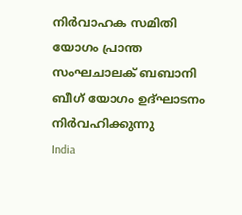നിര്‍വാഹക സമിതി യോഗം പ്രാന്ത സംഘചാലക് ബബാനി ബീഗ് യോഗം ഉദ്ഘാടനം നിര്‍വഹിക്കുന്നു
India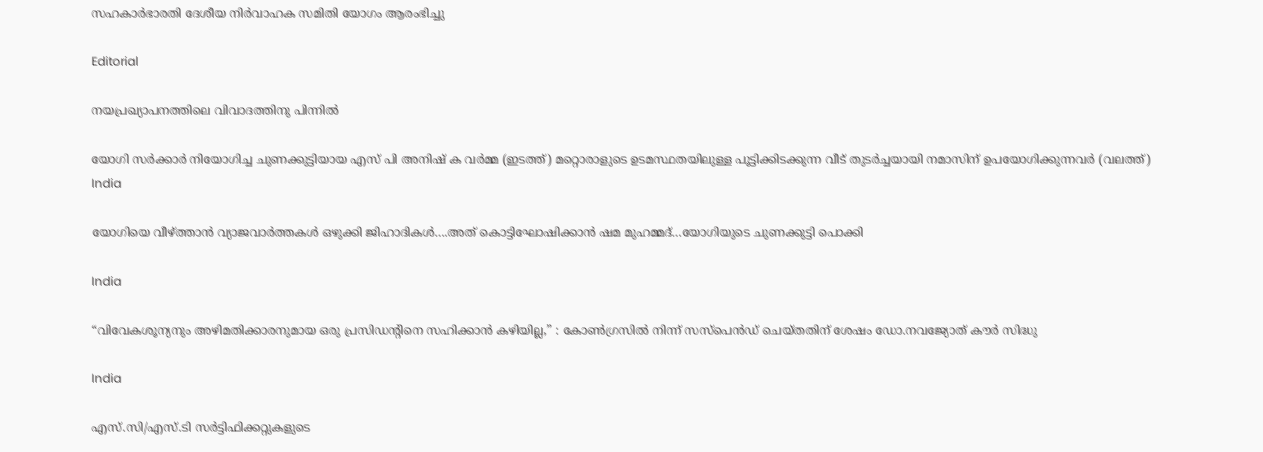സഹകാര്‍ഭാരതി ദേശീയ നിര്‍വാഹക സമിതി യോഗം ആരംഭിച്ചു

Editorial

നയപ്രഖ്യാപനത്തിലെ വിവാദത്തിനു പിന്നില്‍

യോഗി സര്‍ക്കാര്‍ നിയോഗിച്ച ചുണക്കുട്ടിയായ എസ് പി അനിഷ് ക വര്‍മ്മ (ഇടത്ത്) മറ്റൊരാളുടെ ഉടമസ്ഥതയിലുള്ള പൂട്ടിക്കിടക്കുന്ന വീട് തുടര്‍ച്ചയായി നമാസിന് ഉപയോഗിക്കുന്നവര്‍ (വലത്ത്)
India

യോഗിയെ വീഴ്‌ത്താന്‍ വ്യാജവാര്‍ത്തകള്‍ ഒഴുക്കി ജിഹാദികള്‍….അത് കൊട്ടിഘോഷിക്കാന്‍ ഷമ മുഹമ്മദ്…യോഗിയുടെ ചുണക്കുട്ടി പൊക്കി

India

“വിവേകശൂന്യനും അഴിമതിക്കാരനുമായ ഒരു പ്രസിഡന്റിനെ സഹിക്കാൻ കഴിയില്ല,” : കോൺഗ്രസിൽ നിന്ന് സസ്‌പെൻഡ് ചെയ്തതിന് ശേഷം ഡോ.നവജ്യോത് കൗർ സിദ്ധു

India

എസ്.സി/എസ്.ടി സര്‍ട്ടിഫിക്കറ്റുകളുടെ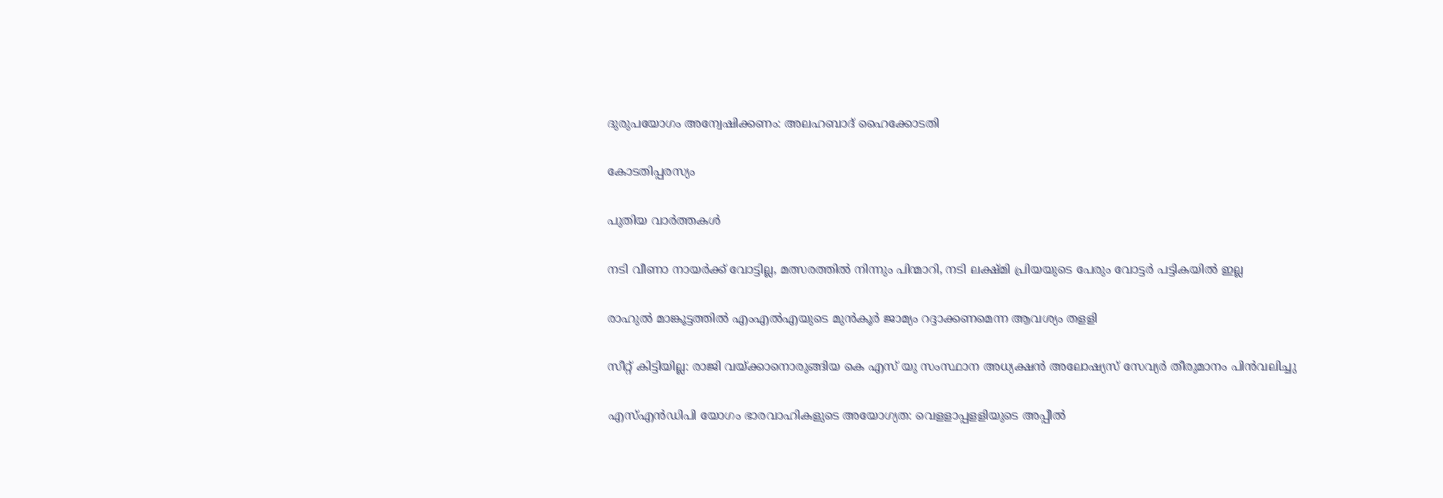ദുരുപയോഗം അന്വേഷിക്കണം: അലഹബാദ് ഹൈക്കോടതി

കോടതിപ്പരസ്യം

പുതിയ വാര്‍ത്തകള്‍

നടി വീണാ നായര്‍ക്ക് വോട്ടില്ല, മത്സരത്തില്‍ നിന്നും പിന്മാറി, നടി ലക്ഷ്മി പ്രിയയുടെ പേരും വോട്ടര്‍ പട്ടികയില്‍ ഇല്ല

രാഹുല്‍ മാങ്കൂട്ടത്തില്‍ എംഎല്‍എയുടെ മുന്‍കൂര്‍ ജാമ്യം റദ്ദാക്കണമെന്ന ആവശ്യം തളളി

സീറ്റ് കിട്ടിയില്ല: രാജി വയ്‌ക്കാനൊരുങ്ങിയ കെ എസ് യു സംസ്ഥാന അധ്യക്ഷന്‍ അലോഷ്യസ് സേവ്യര്‍ തീരുമാനം പിന്‍വലിച്ചു

എസ്എന്‍ഡിപി യോഗം ഭാരവാഹികളുടെ അയോഗ്യത: വെളളാപ്പളളിയുടെ അപ്പീല്‍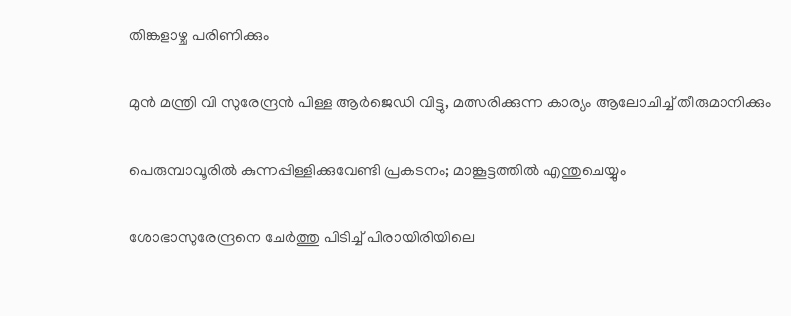തിങ്കളാഴ്ച പരിണിക്കും

മുന്‍ മന്ത്രി വി സുരേന്ദ്രന്‍ പിള്ള ആര്‍ജെഡി വിട്ടു, മത്സരിക്കുന്ന കാര്യം ആലോചിച്ച് തീരുമാനിക്കും

പെരുമ്പാവൂരിൽ കുന്നപ്പിള്ളിക്കുവേണ്ടി പ്രകടനം; മാങ്കൂട്ടത്തിൽ എന്തുചെയ്യും

ശോഭാസുരേന്ദ്രനെ ചേര്‍ത്തു പിടിച്ച് പിരായിരിയിലെ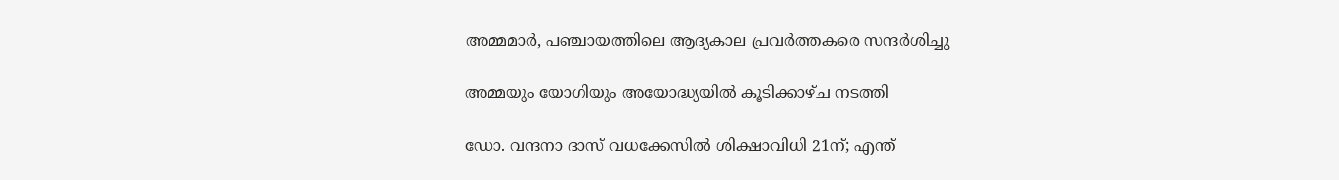അമ്മമാര്‍, പഞ്ചായത്തിലെ ആദ്യകാല പ്രവര്‍ത്തകരെ സന്ദര്‍ശിച്ചു

അമ്മയും യോഗിയും അയോദ്ധ്യയിൽ കൂടിക്കാഴ്ച നടത്തി

ഡോ. വന്ദനാ ദാസ് വധക്കേസിൽ ശിക്ഷാവിധി 21ന്; എന്ത്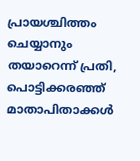പ്രായശ്ചിത്തം ചെയ്യാനും തയാറെന്ന് പ്രതി, പൊട്ടിക്കരഞ്ഞ് മാതാപിതാക്കൾ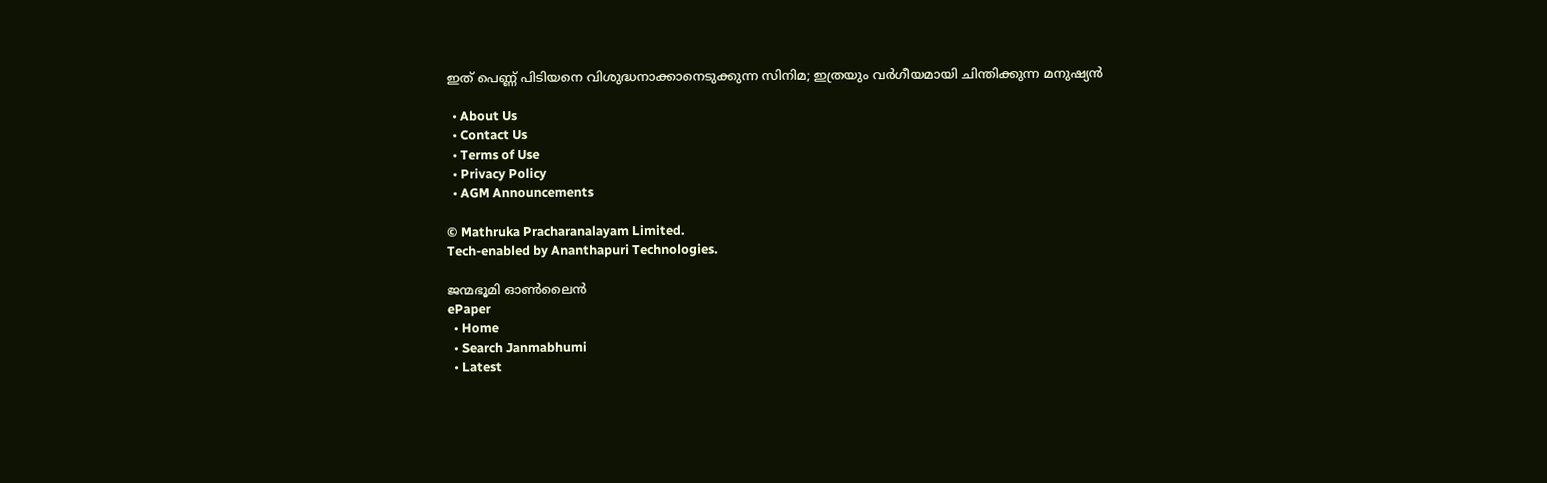ഇത് പെണ്ണ് പിടിയനെ വിശുദ്ധനാക്കാനെടുക്കുന്ന സിനിമ; ഇത്രയും വർഗീയമായി ചിന്തിക്കുന്ന മനുഷ്യൻ

  • About Us
  • Contact Us
  • Terms of Use
  • Privacy Policy
  • AGM Announcements

© Mathruka Pracharanalayam Limited.
Tech-enabled by Ananthapuri Technologies.

ജന്മഭൂമി ഓണ്‍ലൈന്‍
ePaper
  • Home
  • Search Janmabhumi
  • Latest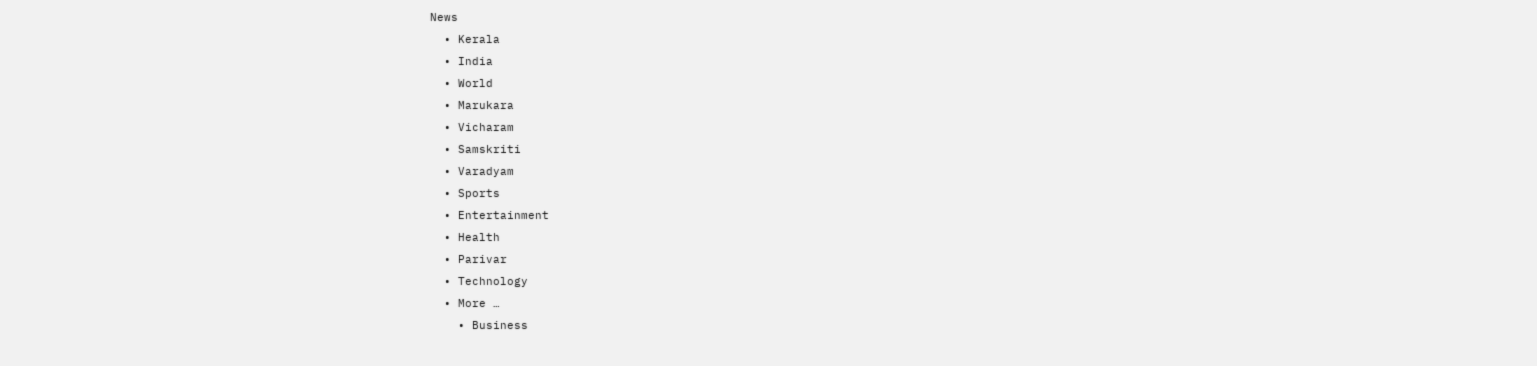News
  • Kerala
  • India
  • World
  • Marukara
  • Vicharam
  • Samskriti
  • Varadyam
  • Sports
  • Entertainment
  • Health
  • Parivar
  • Technology
  • More …
    • Business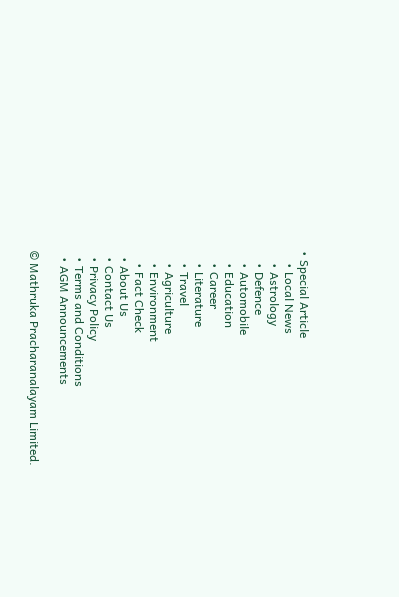• Special Article
    • Local News
    • Astrology
    • Defence
    • Automobile
    • Education
    • Career
    • Literature
    • Travel
    • Agriculture
    • Environment
    • Fact Check
  • About Us
  • Contact Us
  • Privacy Policy
  • Terms and Conditions
  • AGM Announcements

© Mathruka Pracharanalayam Limited.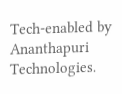Tech-enabled by Ananthapuri Technologies.